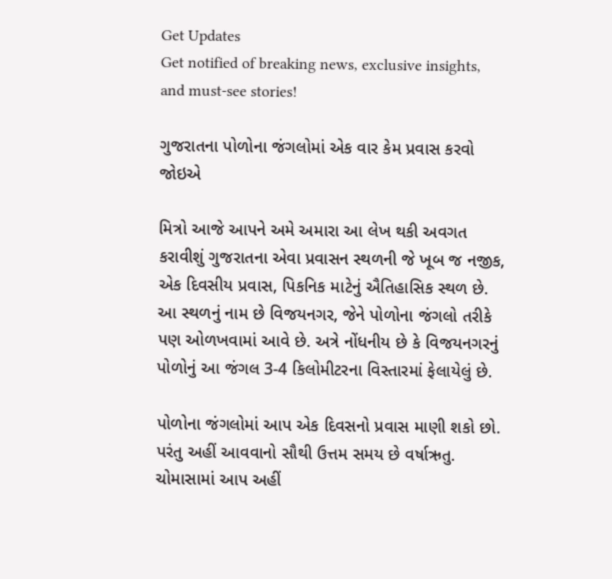Get Updates
Get notified of breaking news, exclusive insights, and must-see stories!

ગુજરાતના પોળોના જંગલોમાં એક વાર કેમ પ્રવાસ કરવો જોઇએ

મિત્રો આજે આપને અમે અમારા આ લેખ થકી અવગત કરાવીશું ગુજરાતના એવા પ્રવાસન સ્થળની જે ખૂબ જ નજીક, એક દિવસીય પ્રવાસ, પિકનિક માટેનું ઐતિહાસિક સ્થળ છે. આ સ્થળનું નામ છે વિજયનગર, જેને પોળોના જંગલો તરીકે પણ ઓળખવામાં આવે છે. અત્રે નોંધનીય છે કે વિજયનગરનું પોળોનું આ જંગલ 3-4 કિલોમીટરના વિસ્તારમાં ફેલાયેલું છે.

પોળોના જંગલોમાં આપ એક દિવસનો પ્રવાસ માણી શકો છો. પરંતુ અહીં આવવાનો સૌથી ઉત્તમ સમય છે વર્ષાઋતુ. ચોમાસામાં આપ અહીં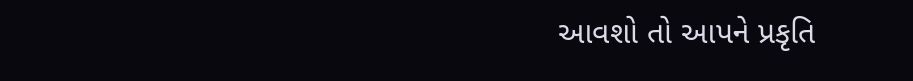આવશો તો આપને પ્રકૃતિ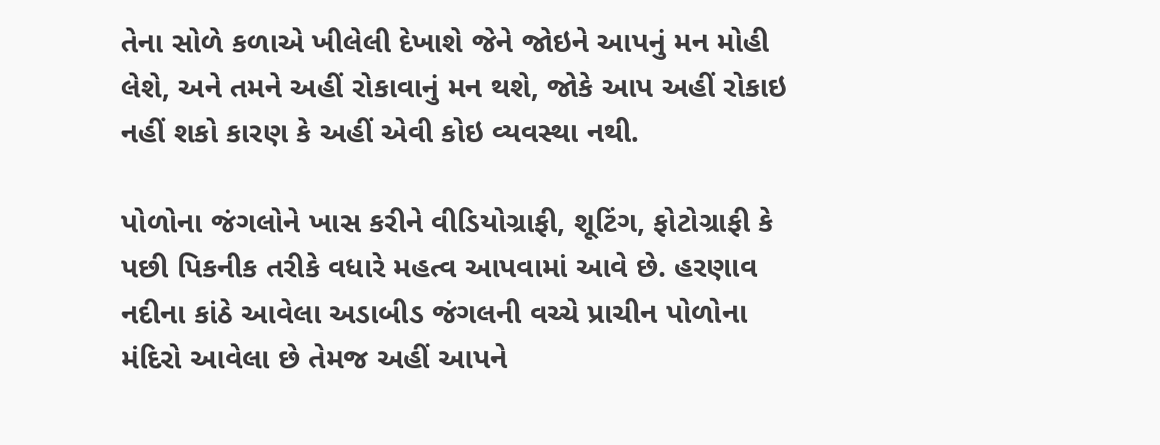તેના સોળે કળાએ ખીલેલી દેખાશે જેને જોઇને આપનું મન મોહી લેશે, અને તમને અહીં રોકાવાનું મન થશે, જોકે આપ અહીં રોકાઇ નહીં શકો કારણ કે અહીં એવી કોઇ વ્યવસ્થા નથી.

પોળોના જંગલોને ખાસ કરીને વીડિયોગ્રાફી, શૂટિંગ, ફોટોગ્રાફી કે પછી પિકનીક તરીકે વધારે મહત્વ આપવામાં આવે છે. હરણાવ નદીના કાંઠે આવેલા અડાબીડ જંગલની વચ્ચે પ્રાચીન પોળોના મંદિરો આવેલા છે તેમજ અહીં આપને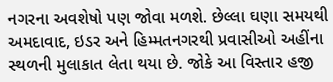નગરના અવશેષો પણ જોવા મળશે. છેલ્લા ઘણા સમયથી અમદાવાદ, ઇડર અને હિમ્મતનગરથી પ્રવાસીઓ અહીંના સ્થળની મુલાકાત લેતા થયા છે. જોકે આ વિસ્તાર હજી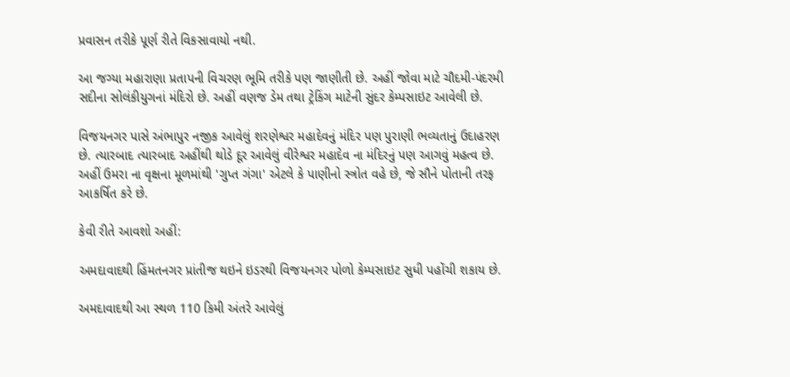પ્રવાસન તરીકે પૂર્ણ રીતે વિકસાવાયો નથી.

આ જગ્યા મહારાણા પ્રતાપની વિચરણ ભૂમિ તરીકે પણ જાણીતી છે. અહીં જોવા માટે ચૌદમી-પંદરમી સદીના સોલંકીયુગનાં મંદિરો છે. અહીં વણજ ડેમ તથા ટ્રેકિંગ માટેની સુંદર કેમ્પસાઇટ આવેલી છે.

વિજયનગર પાસે અંભાપુર નજીક આવેલું શરણેશ્વર મહાદેવનું મંદિર પણ પુરાણી ભવ્યતાનું ઉદાહરણ છે. ત્યારબાદ ત્યારબાદ અહીંથી થોડે દૂર આવેલું વીરેશ્વર મહાદેવ ના મંદિરનું પણ આગવું મહત્વ છે. અહીં ઉમરા ના વૃક્ષના મૂળમાંથી 'ગુપ્ત ગંગા' એટલે કે પાણીનો સ્ત્રોત વહે છે, જે સૌને પોતાની તરફ આકર્ષિત કરે છે.

કેવી રીતે આવશો અહીં:

અમદાવાદથી હિંમતનગર પ્રાંતીજ થઇને ઇડરથી વિજયનગર પોળો કેમ્પસાઇટ સુધી પહોંચી શકાય છે.

અમદાવાદથી આ સ્થળ 110 કિમી અંતરે આવેલું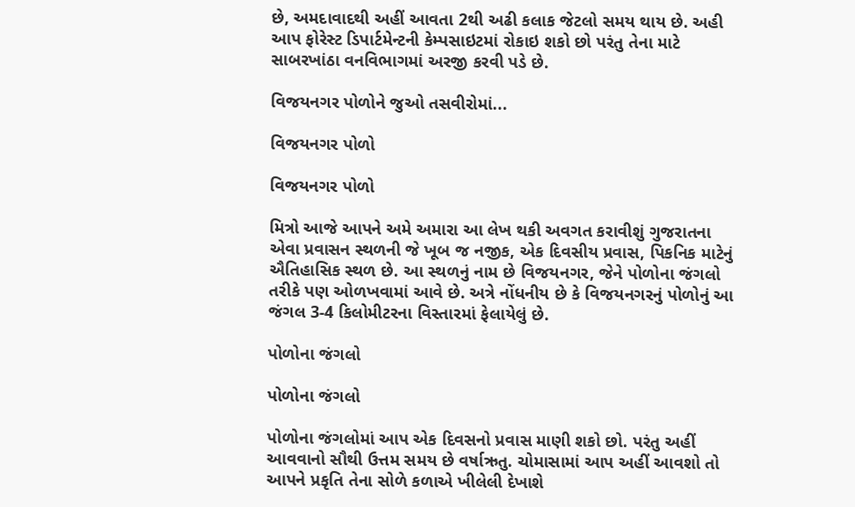છે, અમદાવાદથી અહીં આવતા 2થી અઢી કલાક જેટલો સમય થાય છે. અહી આપ ફોરેસ્ટ ડિપાર્ટમેન્ટની કેમ્પસાઇટમાં રોકાઇ શકો છો પરંતુ તેના માટે સાબરખાંઠા વનવિભાગમાં અરજી કરવી પડે છે.

વિજયનગર પોળોને જુઓ તસવીરોમાં...

વિજયનગર પોળો

વિજયનગર પોળો

મિત્રો આજે આપને અમે અમારા આ લેખ થકી અવગત કરાવીશું ગુજરાતના એવા પ્રવાસન સ્થળની જે ખૂબ જ નજીક, એક દિવસીય પ્રવાસ, પિકનિક માટેનું ઐતિહાસિક સ્થળ છે. આ સ્થળનું નામ છે વિજયનગર, જેને પોળોના જંગલો તરીકે પણ ઓળખવામાં આવે છે. અત્રે નોંધનીય છે કે વિજયનગરનું પોળોનું આ જંગલ 3-4 કિલોમીટરના વિસ્તારમાં ફેલાયેલું છે.

પોળોના જંગલો

પોળોના જંગલો

પોળોના જંગલોમાં આપ એક દિવસનો પ્રવાસ માણી શકો છો. પરંતુ અહીં આવવાનો સૌથી ઉત્તમ સમય છે વર્ષાઋતુ. ચોમાસામાં આપ અહીં આવશો તો આપને પ્રકૃતિ તેના સોળે કળાએ ખીલેલી દેખાશે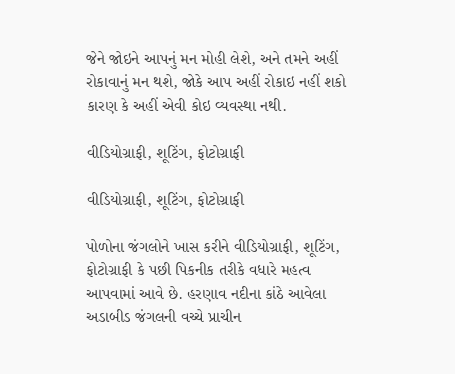જેને જોઇને આપનું મન મોહી લેશે, અને તમને અહીં રોકાવાનું મન થશે, જોકે આપ અહીં રોકાઇ નહીં શકો કારણ કે અહીં એવી કોઇ વ્યવસ્થા નથી.

વીડિયોગ્રાફી, શૂટિંગ, ફોટોગ્રાફી

વીડિયોગ્રાફી, શૂટિંગ, ફોટોગ્રાફી

પોળોના જંગલોને ખાસ કરીને વીડિયોગ્રાફી, શૂટિંગ, ફોટોગ્રાફી કે પછી પિકનીક તરીકે વધારે મહત્વ આપવામાં આવે છે. હરણાવ નદીના કાંઠે આવેલા અડાબીડ જંગલની વચ્ચે પ્રાચીન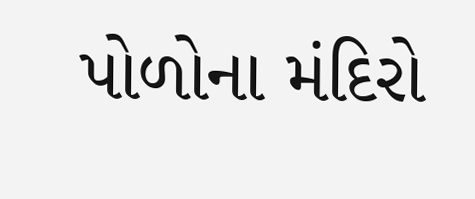પોળોના મંદિરો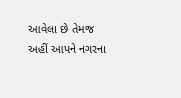આવેલા છે તેમજ અહીં આપને નગરના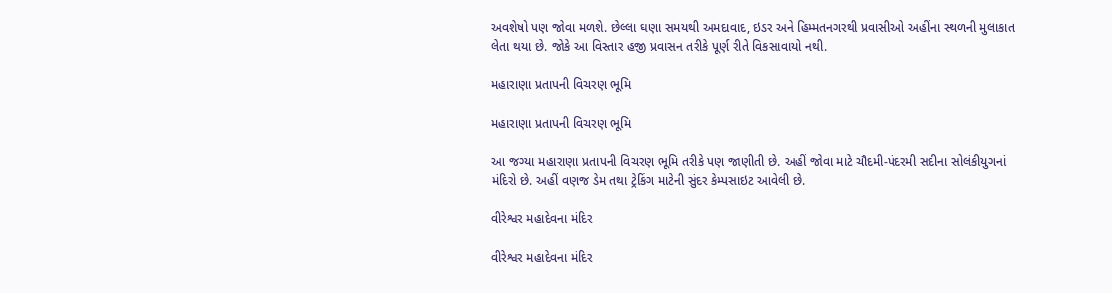અવશેષો પણ જોવા મળશે. છેલ્લા ઘણા સમયથી અમદાવાદ, ઇડર અને હિમ્મતનગરથી પ્રવાસીઓ અહીંના સ્થળની મુલાકાત લેતા થયા છે. જોકે આ વિસ્તાર હજી પ્રવાસન તરીકે પૂર્ણ રીતે વિકસાવાયો નથી.

મહારાણા પ્રતાપની વિચરણ ભૂમિ

મહારાણા પ્રતાપની વિચરણ ભૂમિ

આ જગ્યા મહારાણા પ્રતાપની વિચરણ ભૂમિ તરીકે પણ જાણીતી છે. અહીં જોવા માટે ચૌદમી-પંદરમી સદીના સોલંકીયુગનાં મંદિરો છે. અહીં વણજ ડેમ તથા ટ્રેકિંગ માટેની સુંદર કેમ્પસાઇટ આવેલી છે.

વીરેશ્વર મહાદેવના મંદિર

વીરેશ્વર મહાદેવના મંદિર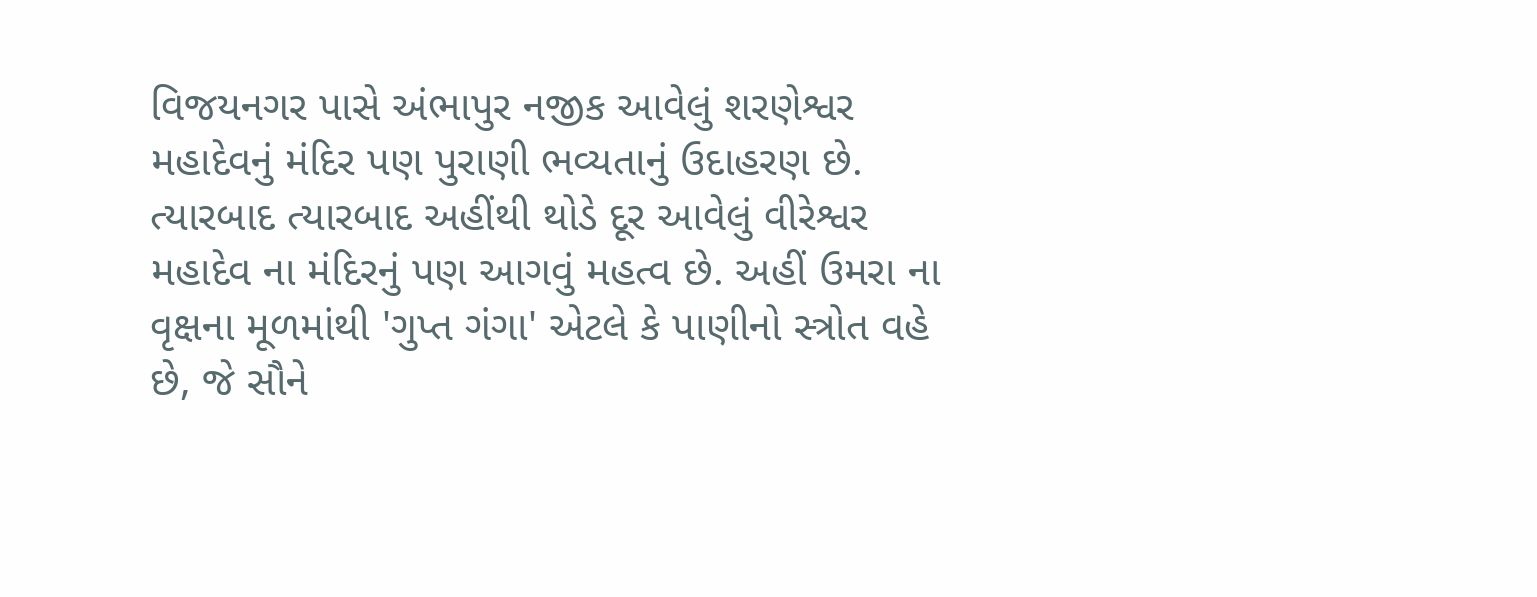વિજયનગર પાસે અંભાપુર નજીક આવેલું શરણેશ્વર મહાદેવનું મંદિર પણ પુરાણી ભવ્યતાનું ઉદાહરણ છે. ત્યારબાદ ત્યારબાદ અહીંથી થોડે દૂર આવેલું વીરેશ્વર મહાદેવ ના મંદિરનું પણ આગવું મહત્વ છે. અહીં ઉમરા ના વૃક્ષના મૂળમાંથી 'ગુપ્ત ગંગા' એટલે કે પાણીનો સ્ત્રોત વહે છે, જે સૌને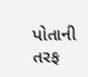પોતાની તરફ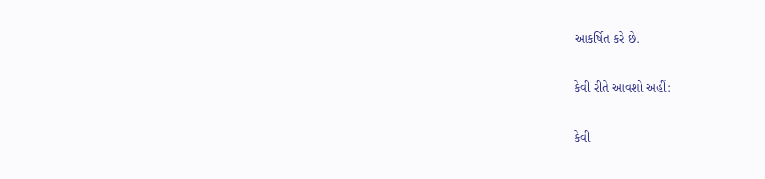આકર્ષિત કરે છે.

કેવી રીતે આવશો અહીં:

કેવી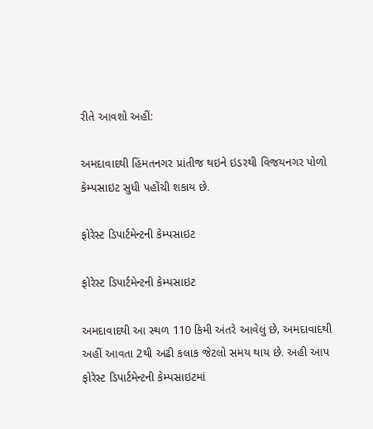રીતે આવશો અહીં:

અમદાવાદથી હિંમતનગર પ્રાંતીજ થઇને ઇડરથી વિજયનગર પોળો કેમ્પસાઇટ સુધી પહોંચી શકાય છે.

ફોરેસ્ટ ડિપાર્ટમેન્ટની કેમ્પસાઇટ

ફોરેસ્ટ ડિપાર્ટમેન્ટની કેમ્પસાઇટ

અમદાવાદથી આ સ્થળ 110 કિમી અંતરે આવેલું છે, અમદાવાદથી અહીં આવતા 2થી અઢી કલાક જેટલો સમય થાય છે. અહી આપ ફોરેસ્ટ ડિપાર્ટમેન્ટની કેમ્પસાઇટમાં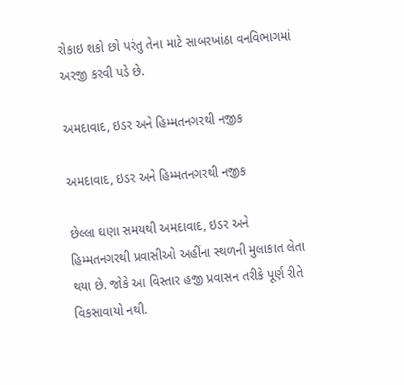રોકાઇ શકો છો પરંતુ તેના માટે સાબરખાંઠા વનવિભાગમાં અરજી કરવી પડે છે.

અમદાવાદ, ઇડર અને હિમ્મતનગરથી નજીક

અમદાવાદ, ઇડર અને હિમ્મતનગરથી નજીક

છેલ્લા ઘણા સમયથી અમદાવાદ, ઇડર અને હિમ્મતનગરથી પ્રવાસીઓ અહીંના સ્થળની મુલાકાત લેતા થયા છે. જોકે આ વિસ્તાર હજી પ્રવાસન તરીકે પૂર્ણ રીતે વિકસાવાયો નથી.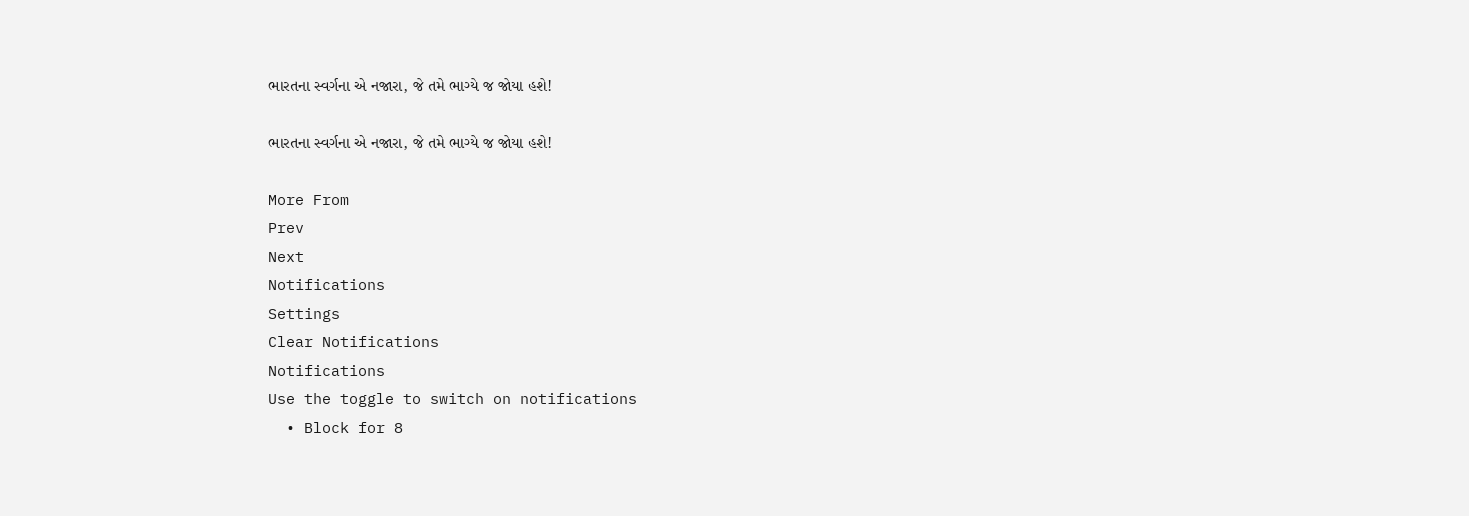ભારતના સ્વર્ગના એ નજારા, જે તમે ભાગ્યે જ જોયા હશે!

ભારતના સ્વર્ગના એ નજારા, જે તમે ભાગ્યે જ જોયા હશે!

More From
Prev
Next
Notifications
Settings
Clear Notifications
Notifications
Use the toggle to switch on notifications
  • Block for 8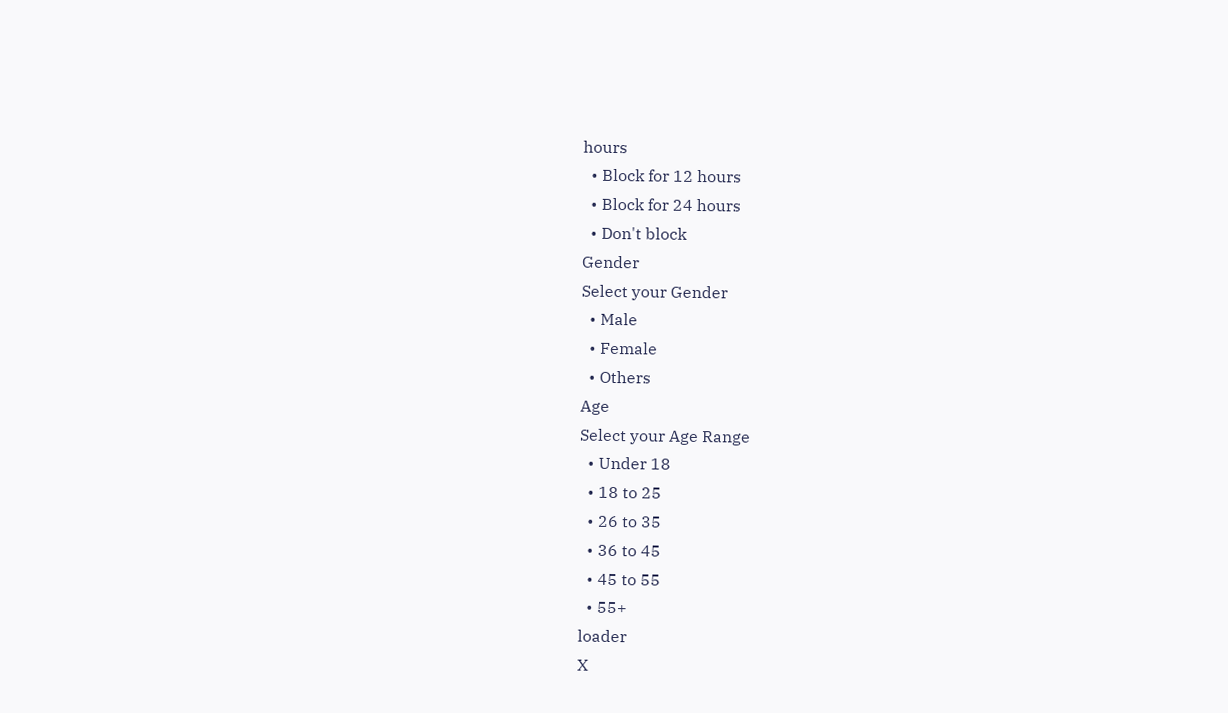hours
  • Block for 12 hours
  • Block for 24 hours
  • Don't block
Gender
Select your Gender
  • Male
  • Female
  • Others
Age
Select your Age Range
  • Under 18
  • 18 to 25
  • 26 to 35
  • 36 to 45
  • 45 to 55
  • 55+
loader
X